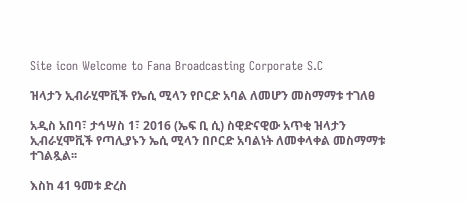Site icon Welcome to Fana Broadcasting Corporate S.C

ዝላታን ኢብራሂሞቪች የኤሲ ሚላን የቦርድ አባል ለመሆን መስማማቱ ተገለፀ

አዲስ አበባ፣ ታኅሣስ 1፣ 2016 (ኤፍ ቢ ሲ) ስዊድናዊው አጥቂ ዝላታን ኢብራሂሞቪች የጣሊያኑን ኤሲ ሚላን በቦርድ አባልነት ለመቀላቀል መስማማቱ ተገልጿል፡፡

እስከ 41 ዓመቱ ድረስ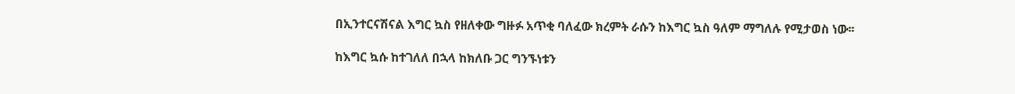በኢንተርናሽናል እግር ኳስ የዘለቀው ግዙፉ አጥቂ ባለፈው ክረምት ራሱን ከእግር ኳስ ዓለም ማግለሉ የሚታወስ ነው፡፡

ከእግር ኳሱ ከተገለለ በኋላ ከክለቡ ጋር ግንኙነቱን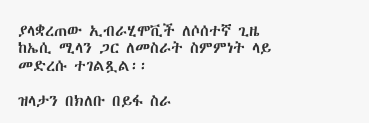ያላቋረጠው ኢብራሂሞቪች ለሶሰተኛ ጊዜ ከኤሲ ሚላን ጋር ለመስራት ስምምነት ላይ መድረሱ ተገልጿል፡፡

ዝላታን በክለቡ በይፋ ስራ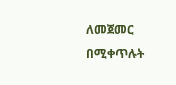ለመጀመር በሚቀጥሉት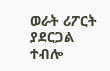ወራት ሪፖርት ያደርጋል ተብሎ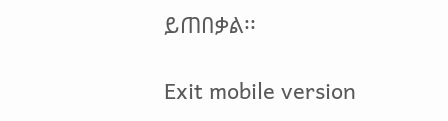ይጠበቃል፡፡

Exit mobile version